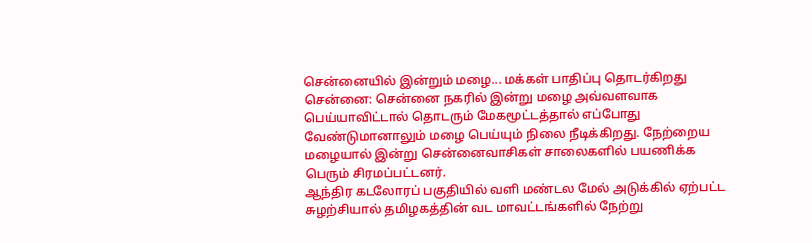சென்னையில் இன்றும் மழை... மக்கள் பாதிப்பு தொடர்கிறது
சென்னை: சென்னை நகரில் இன்று மழை அவ்வளவாக பெய்யாவிட்டால் தொடரும் மேகமூட்டத்தால் எப்போது வேண்டுமானாலும் மழை பெய்யும் நிலை நீடிக்கிறது. நேற்றைய மழையால் இன்று சென்னைவாசிகள் சாலைகளில் பயணிக்க பெரும் சிரமப்பட்டனர்.
ஆந்திர கடலோரப் பகுதியில் வளி மண்டல மேல் அடுக்கில் ஏற்பட்ட சுழற்சியால் தமிழகத்தின் வட மாவட்டங்களில் நேற்று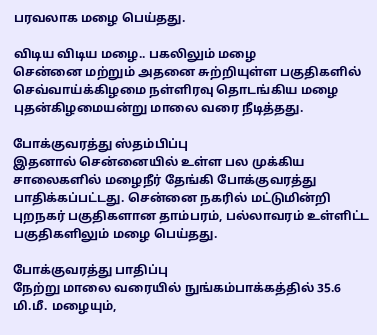பரவலாக மழை பெய்தது.

விடிய விடிய மழை.. பகலிலும் மழை
சென்னை மற்றும் அதனை சுற்றியுள்ள பகுதிகளில் செவ்வாய்க்கிழமை நள்ளிரவு தொடங்கிய மழை புதன்கிழமையன்று மாலை வரை நீடித்தது.

போக்குவரத்து ஸ்தம்பிப்பு
இதனால் சென்னையில் உள்ள பல முக்கிய சாலைகளில் மழைநீர் தேங்கி போக்குவரத்து பாதிக்கப்பட்டது. சென்னை நகரில் மட்டுமின்றி புறநகர் பகுதிகளான தாம்பரம், பல்லாவரம் உள்ளிட்ட பகுதிகளிலும் மழை பெய்தது.

போக்குவரத்து பாதிப்பு
நேற்று மாலை வரையில் நுங்கம்பாக்கத்தில் 35.6 மி.மீ. மழையும்,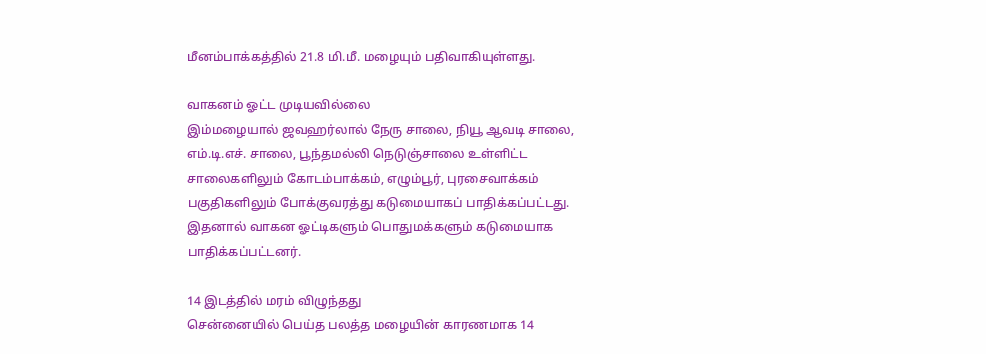மீனம்பாக்கத்தில் 21.8 மி.மீ. மழையும் பதிவாகியுள்ளது.

வாகனம் ஓட்ட முடியவில்லை
இம்மழையால் ஜவஹர்லால் நேரு சாலை, நியூ ஆவடி சாலை, எம்.டி.எச். சாலை, பூந்தமல்லி நெடுஞ்சாலை உள்ளிட்ட சாலைகளிலும் கோடம்பாக்கம், எழும்பூர், புரசைவாக்கம் பகுதிகளிலும் போக்குவரத்து கடுமையாகப் பாதிக்கப்பட்டது. இதனால் வாகன ஓட்டிகளும் பொதுமக்களும் கடுமையாக பாதிக்கப்பட்டனர்.

14 இடத்தில் மரம் விழுந்தது
சென்னையில் பெய்த பலத்த மழையின் காரணமாக 14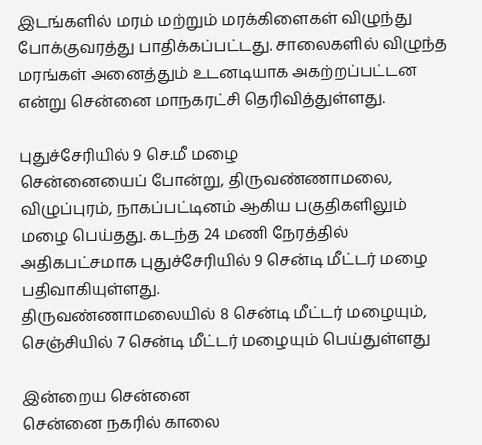இடங்களில் மரம் மற்றும் மரக்கிளைகள் விழுந்து போக்குவரத்து பாதிக்கப்பட்டது. சாலைகளில் விழுந்த மரங்கள் அனைத்தும் உடனடியாக அகற்றப்பட்டன என்று சென்னை மாநகரட்சி தெரிவித்துள்ளது.

புதுச்சேரியில் 9 செ.மீ மழை
சென்னையைப் போன்று, திருவண்ணாமலை, விழுப்புரம், நாகப்பட்டினம் ஆகிய பகுதிகளிலும் மழை பெய்தது. கடந்த 24 மணி நேரத்தில் அதிகபட்சமாக புதுச்சேரியில் 9 சென்டி மீட்டர் மழை பதிவாகியுள்ளது.
திருவண்ணாமலையில் 8 சென்டி மீட்டர் மழையும், செஞ்சியில் 7 சென்டி மீட்டர் மழையும் பெய்துள்ளது

இன்றைய சென்னை
சென்னை நகரில் காலை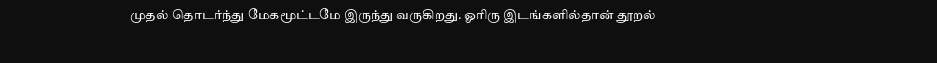முதல் தொடர்ந்து மேகமூட்டமே இருந்து வருகிறது. ஓரிரு இடங்களில்தான் தூறல்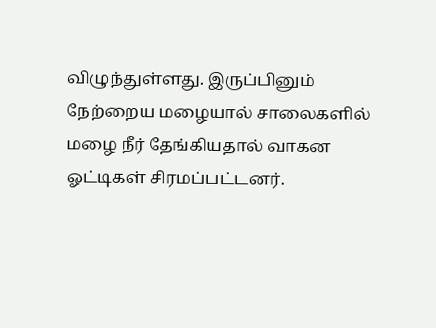விழுந்துள்ளது. இருப்பினும் நேற்றைய மழையால் சாலைகளில் மழை நீர் தேங்கியதால் வாகன ஓட்டிகள் சிரமப்பட்டனர்.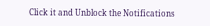Click it and Unblock the Notifications